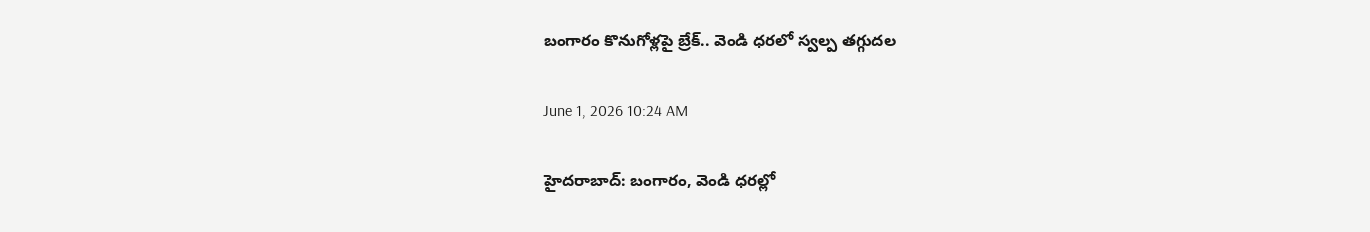బంగారం కొనుగోళ్లపై బ్రేక్‌.. వెండి ధరలో స్వల్ప తగ్గుదల

June 1, 2026 10:24 AM

హైదరాబాద్: బంగారం, వెండి ధరల్లో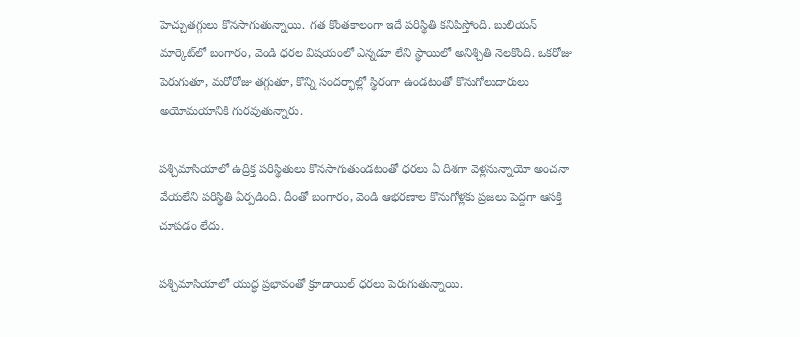హెచ్చుతగ్గులు కొనసాగుతున్నాయి. గత కొంతకాలంగా ఇదే పరిస్థితి కనిపిస్తోంది. బులియన్‌ మార్కెట్‌లో బంగారం, వెండి ధరల విషయంలో ఎన్నడూ లేని స్థాయిలో అనిశ్చితి నెలకొంది. ఒకరోజు పెరుగుతూ, మరోరోజు తగ్గుతూ, కొన్ని సందర్భాల్లో స్థిరంగా ఉండటంతో కొనుగోలుదారులు అయోమయానికి గురవుతున్నారు.

పశ్చిమాసియాలో ఉద్రిక్త పరిస్థితులు కొనసాగుతుండటంతో ధరలు ఏ దిశగా వెళ్లనున్నాయో అంచనా వేయలేని పరిస్థితి ఏర్పడింది. దీంతో బంగారం, వెండి ఆభరణాల కొనుగోళ్లకు ప్రజలు పెద్దగా ఆసక్తి చూపడం లేదు.

పశ్చిమాసియాలో యుద్ధ ప్రభావంతో క్రూడాయిల్‌ ధరలు పెరుగుతున్నాయి.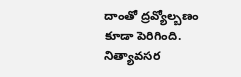దాంతో ద్రవ్యోల్బణం కూడా పెరిగింది. నిత్యావసర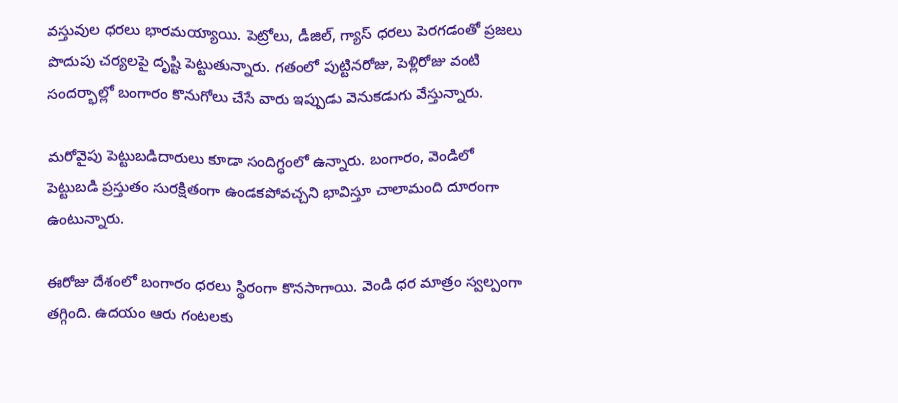వస్తువుల ధరలు భారమయ్యాయి. పెట్రోలు, డీజిల్‌, గ్యాస్‌ ధరలు పెరగడంతో ప్రజలు పొదుపు చర్యలపై దృష్టి పెట్టుతున్నారు. గతంలో పుట్టినరోజు, పెళ్లిరోజు వంటి సందర్భాల్లో బంగారం కొనుగోలు చేసే వారు ఇప్పుడు వెనుకడుగు వేస్తున్నారు.

మరోవైపు పెట్టుబడిదారులు కూడా సందిగ్ధంలో ఉన్నారు. బంగారం, వెండిలో పెట్టుబడి ప్రస్తుతం సురక్షితంగా ఉండకపోవచ్చని భావిస్తూ చాలామంది దూరంగా ఉంటున్నారు.

ఈరోజు దేశంలో బంగారం ధరలు స్థిరంగా కొనసాగాయి. వెండి ధర మాత్రం స్వల్పంగా తగ్గింది. ఉదయం ఆరు గంటలకు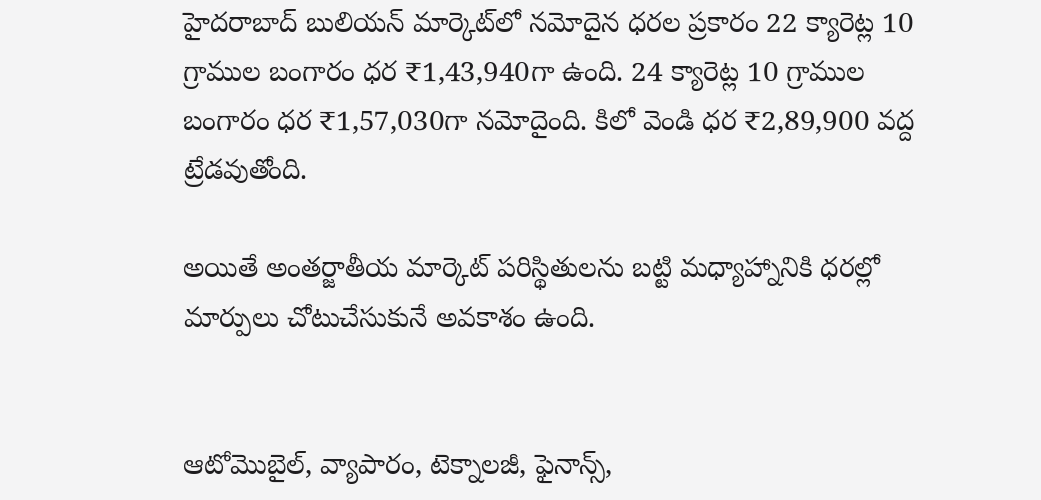హైదరాబాద్‌ బులియన్‌ మార్కెట్‌లో నమోదైన ధరల ప్రకారం 22 క్యారెట్ల 10 గ్రాముల బంగారం ధర ₹1,43,940గా ఉంది. 24 క్యారెట్ల 10 గ్రాముల బంగారం ధర ₹1,57,030గా నమోదైంది. కిలో వెండి ధర ₹2,89,900 వద్ద ట్రేడవుతోంది.

అయితే అంతర్జాతీయ మార్కెట్‌ పరిస్థితులను బట్టి మధ్యాహ్నానికి ధరల్లో మార్పులు చోటుచేసుకునే అవకాశం ఉంది.


ఆటోమొబైల్, వ్యాపారం, టెక్నాలజీ, ఫైనాన్స్,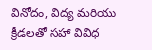వినోదం, విద్య మరియు క్రీడలతో సహా వివిధ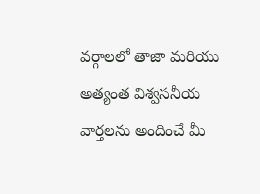వర్గాలలో తాజా మరియు అత్యంత విశ్వసనీయ వార్తలను అందించే మీ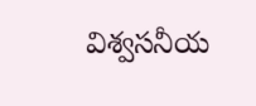విశ్వసనీయ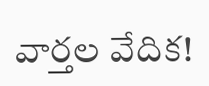వార్తల వేదిక!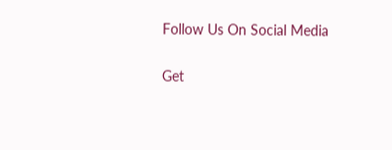Follow Us On Social Media

Get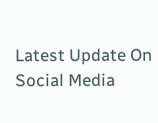Latest Update On Social Media